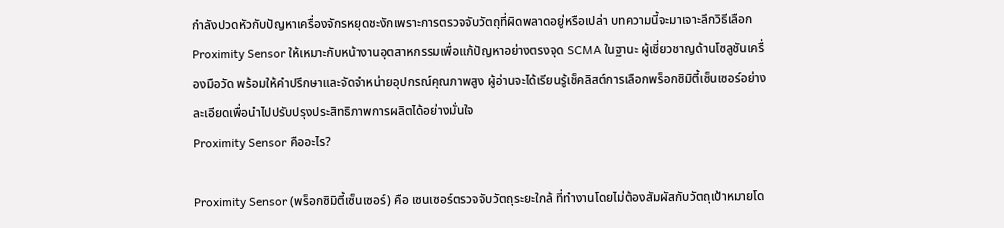กำลังปวดหัวกับปัญหาเครื่องจักรหยุดชะงักเพราะการตรวจจับวัตถุที่ผิดพลาดอยู่หรือเปล่า บทความนี้จะมาเจาะลึกวิธีเลือก Proximity Sensor ให้เหมาะกับหน้างานอุตสาหกรรมเพื่อแก้ปัญหาอย่างตรงจุด SCMA ในฐานะ ผู้เชี่ยวชาญด้านโซลูชันเครื่องมือวัด พร้อมให้คำปรึกษาและจัดจำหน่ายอุปกรณ์คุณภาพสูง ผู้อ่านจะได้เรียนรู้เช็คลิสต์การเลือกพร็อกซิมิตี้เซ็นเซอร์อย่างละเอียดเพื่อนำไปปรับปรุงประสิทธิภาพการผลิตได้อย่างมั่นใจ
Proximity Sensor คืออะไร?

Proximity Sensor (พร็อกซิมิตี้เซ็นเซอร์) คือ เซนเซอร์ตรวจจับวัตถุระยะใกล้ ที่ทำงานโดยไม่ต้องสัมผัสกับวัตถุเป้าหมายโด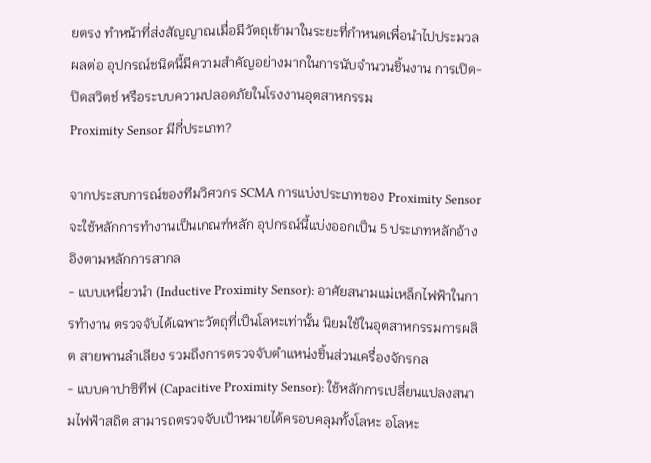ยตรง ทำหน้าที่ส่งสัญญาณเมื่อมีวัตถุเข้ามาในระยะที่กำหนดเพื่อนำไปประมวลผลต่อ อุปกรณ์ชนิดนี้มีความสำคัญอย่างมากในการนับจำนวนชิ้นงาน การเปิด-ปิดสวิตช์ หรือระบบความปลอดภัยในโรงงานอุตสาหกรรม
Proximity Sensor มีกี่ประเภท?

จากประสบการณ์ของทีมวิศวกร SCMA การแบ่งประเภทของ Proximity Sensor จะใช้หลักการทำงานเป็นเกณฑ์หลัก อุปกรณ์นี้แบ่งออกเป็น 5 ประเภทหลักอ้างอิงตามหลักการสากล
- แบบเหนี่ยวนำ (Inductive Proximity Sensor): อาศัยสนามแม่เหล็กไฟฟ้าในการทำงาน ตรวจจับได้เฉพาะวัตถุที่เป็นโลหะเท่านั้น นิยมใช้ในอุตสาหกรรมการผลิต สายพานลำเลียง รวมถึงการตรวจจับตำแหน่งชิ้นส่วนเครื่องจักรกล
- แบบคาปาซิทีฟ (Capacitive Proximity Sensor): ใช้หลักการเปลี่ยนแปลงสนามไฟฟ้าสถิต สามารถตรวจจับเป้าหมายได้ครอบคลุมทั้งโลหะ อโลหะ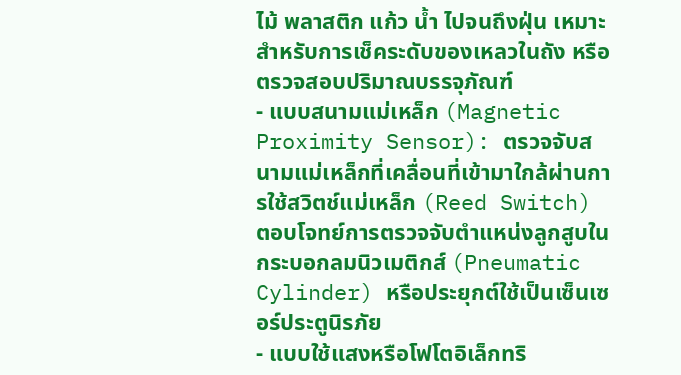ไม้ พลาสติก แก้ว น้ำ ไปจนถึงฝุ่น เหมาะสำหรับการเช็คระดับของเหลวในถัง หรือตรวจสอบปริมาณบรรจุภัณฑ์
- แบบสนามแม่เหล็ก (Magnetic Proximity Sensor): ตรวจจับสนามแม่เหล็กที่เคลื่อนที่เข้ามาใกล้ผ่านการใช้สวิตช์แม่เหล็ก (Reed Switch) ตอบโจทย์การตรวจจับตำแหน่งลูกสูบในกระบอกลมนิวเมติกส์ (Pneumatic Cylinder) หรือประยุกต์ใช้เป็นเซ็นเซอร์ประตูนิรภัย
- แบบใช้แสงหรือโฟโตอิเล็กทริ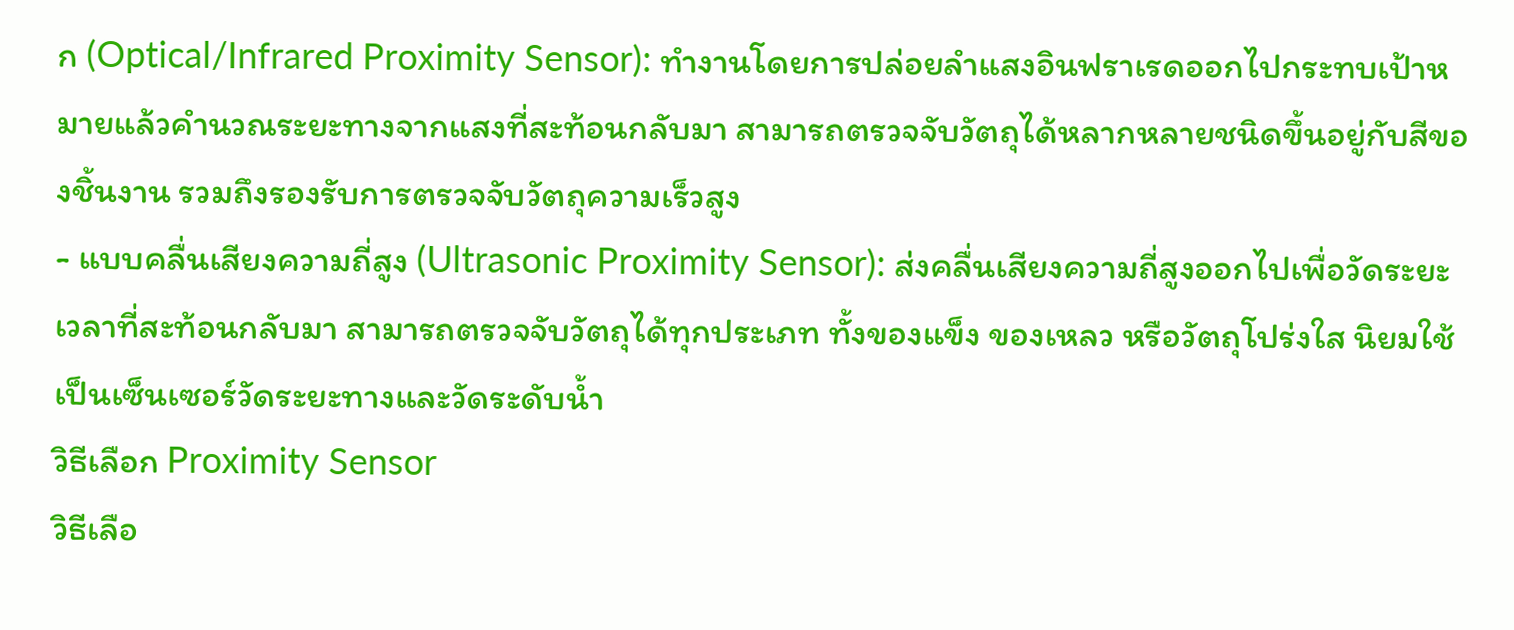ก (Optical/Infrared Proximity Sensor): ทำงานโดยการปล่อยลำแสงอินฟราเรดออกไปกระทบเป้าหมายแล้วคำนวณระยะทางจากแสงที่สะท้อนกลับมา สามารถตรวจจับวัตถุได้หลากหลายชนิดขึ้นอยู่กับสีของชิ้นงาน รวมถึงรองรับการตรวจจับวัตถุความเร็วสูง
- แบบคลื่นเสียงความถี่สูง (Ultrasonic Proximity Sensor): ส่งคลื่นเสียงความถี่สูงออกไปเพื่อวัดระยะเวลาที่สะท้อนกลับมา สามารถตรวจจับวัตถุได้ทุกประเภท ทั้งของแข็ง ของเหลว หรือวัตถุโปร่งใส นิยมใช้เป็นเซ็นเซอร์วัดระยะทางและวัดระดับน้ำ
วิธีเลือก Proximity Sensor
วิธีเลือ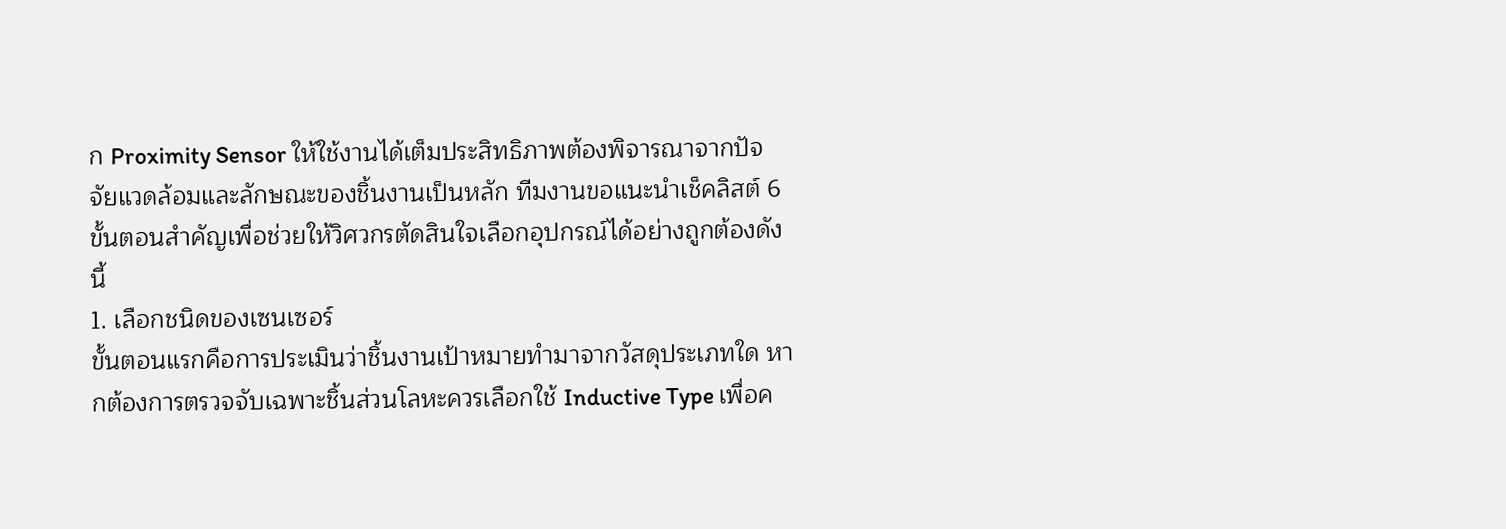ก Proximity Sensor ให้ใช้งานได้เต็มประสิทธิภาพต้องพิจารณาจากปัจจัยแวดล้อมและลักษณะของชิ้นงานเป็นหลัก ทีมงานขอแนะนำเช็คลิสต์ 6 ขั้นตอนสำคัญเพื่อช่วยให้วิศวกรตัดสินใจเลือกอุปกรณ์ได้อย่างถูกต้องดังนี้
1. เลือกชนิดของเซนเซอร์
ขั้นตอนแรกคือการประเมินว่าชิ้นงานเป้าหมายทำมาจากวัสดุประเภทใด หากต้องการตรวจจับเฉพาะชิ้นส่วนโลหะควรเลือกใช้ Inductive Type เพื่อค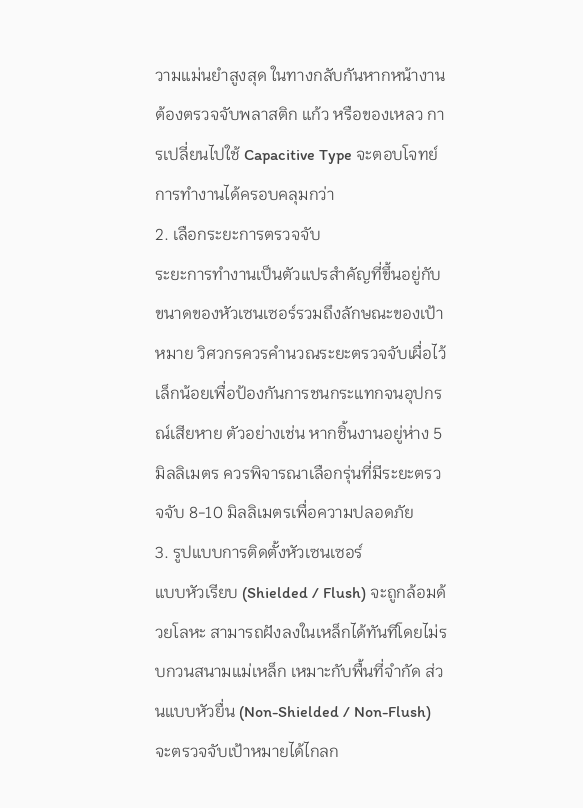วามแม่นยำสูงสุด ในทางกลับกันหากหน้างานต้องตรวจจับพลาสติก แก้ว หรือของเหลว การเปลี่ยนไปใช้ Capacitive Type จะตอบโจทย์การทำงานได้ครอบคลุมกว่า
2. เลือกระยะการตรวจจับ
ระยะการทำงานเป็นตัวแปรสำคัญที่ขึ้นอยู่กับขนาดของหัวเซนเซอร์รวมถึงลักษณะของเป้าหมาย วิศวกรควรคำนวณระยะตรวจจับเผื่อไว้เล็กน้อยเพื่อป้องกันการชนกระแทกจนอุปกรณ์เสียหาย ตัวอย่างเช่น หากชิ้นงานอยู่ห่าง 5 มิลลิเมตร ควรพิจารณาเลือกรุ่นที่มีระยะตรวจจับ 8-10 มิลลิเมตรเพื่อความปลอดภัย
3. รูปแบบการติดตั้งหัวเซนเซอร์
แบบหัวเรียบ (Shielded / Flush) จะถูกล้อมด้วยโลหะ สามารถฝังลงในเหล็กได้ทันทีโดยไม่รบกวนสนามแม่เหล็ก เหมาะกับพื้นที่จำกัด ส่วนแบบหัวยื่น (Non-Shielded / Non-Flush) จะตรวจจับเป้าหมายได้ไกลก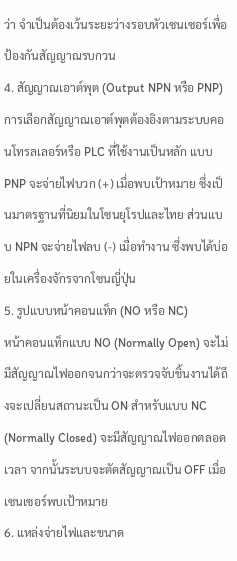ว่า จำเป็นต้องเว้นระยะว่างรอบหัวเซนเซอร์เพื่อป้องกันสัญญาณรบกวน
4. สัญญาณเอาต์พุต (Output NPN หรือ PNP)
การเลือกสัญญาณเอาต์พุตต้องอิงตามระบบคอนโทรลเลอร์หรือ PLC ที่ใช้งานเป็นหลัก แบบ PNP จะจ่ายไฟบวก (+) เมื่อพบเป้าหมาย ซึ่งเป็นมาตรฐานที่นิยมในโซนยุโรปและไทย ส่วนแบบ NPN จะจ่ายไฟลบ (-) เมื่อทำงาน ซึ่งพบได้บ่อยในเครื่องจักรจากโซนญี่ปุ่น
5. รูปแบบหน้าคอนแท็ก (NO หรือ NC)
หน้าคอนแท็กแบบ NO (Normally Open) จะไม่มีสัญญาณไฟออกจนกว่าจะตรวจจับชิ้นงานได้ถึงจะเปลี่ยนสถานะเป็น ON สำหรับแบบ NC (Normally Closed) จะมีสัญญาณไฟออกตลอดเวลา จากนั้นระบบจะตัดสัญญาณเป็น OFF เมื่อเซนเซอร์พบเป้าหมาย
6. แหล่งจ่ายไฟและขนาด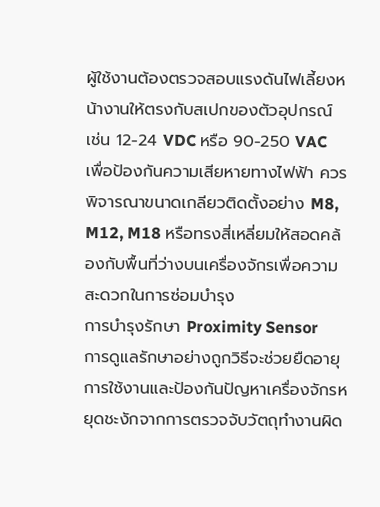ผู้ใช้งานต้องตรวจสอบแรงดันไฟเลี้ยงหน้างานให้ตรงกับสเปกของตัวอุปกรณ์ เช่น 12-24 VDC หรือ 90-250 VAC เพื่อป้องกันความเสียหายทางไฟฟ้า ควรพิจารณาขนาดเกลียวติดตั้งอย่าง M8, M12, M18 หรือทรงสี่เหลี่ยมให้สอดคล้องกับพื้นที่ว่างบนเครื่องจักรเพื่อความสะดวกในการซ่อมบำรุง
การบำรุงรักษา Proximity Sensor
การดูแลรักษาอย่างถูกวิธีจะช่วยยืดอายุการใช้งานและป้องกันปัญหาเครื่องจักรหยุดชะงักจากการตรวจจับวัตถุทำงานผิด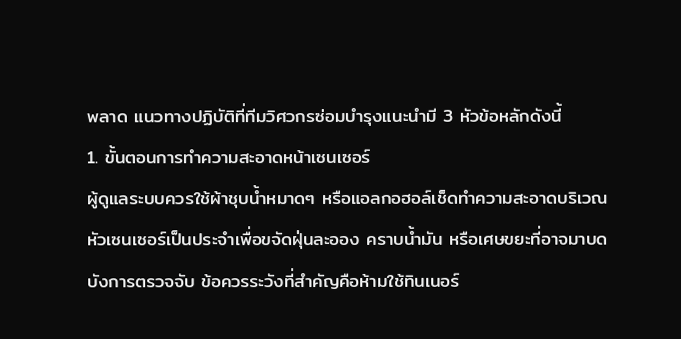พลาด แนวทางปฏิบัติที่ทีมวิศวกรซ่อมบำรุงแนะนำมี 3 หัวข้อหลักดังนี้
1. ขั้นตอนการทำความสะอาดหน้าเซนเซอร์
ผู้ดูแลระบบควรใช้ผ้าชุบน้ำหมาดๆ หรือแอลกอฮอล์เช็ดทำความสะอาดบริเวณหัวเซนเซอร์เป็นประจำเพื่อขจัดฝุ่นละออง คราบน้ำมัน หรือเศษขยะที่อาจมาบดบังการตรวจจับ ข้อควรระวังที่สำคัญคือห้ามใช้ทินเนอร์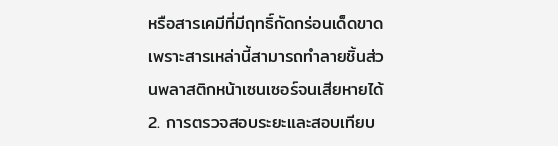หรือสารเคมีที่มีฤทธิ์กัดกร่อนเด็ดขาด เพราะสารเหล่านี้สามารถทำลายชิ้นส่วนพลาสติกหน้าเซนเซอร์จนเสียหายได้
2. การตรวจสอบระยะและสอบเทียบ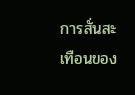การสั่นสะเทือนของ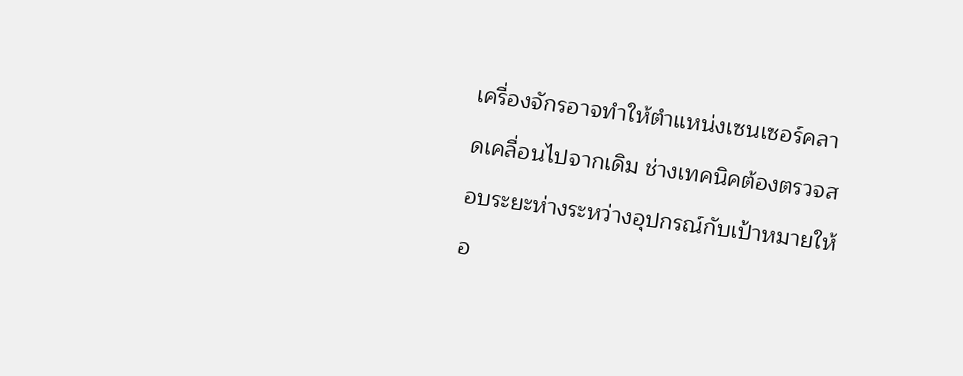เครื่องจักรอาจทำให้ตำแหน่งเซนเซอร์คลาดเคลื่อนไปจากเดิม ช่างเทคนิคต้องตรวจสอบระยะห่างระหว่างอุปกรณ์กับเป้าหมายให้อ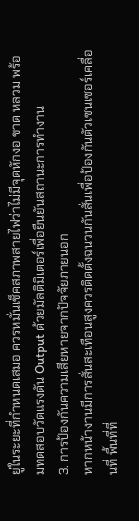ยู่ในระยะที่กำหนดเสมอ ควรหมั่นเช็คสภาพสายไฟว่าไม่มีจุดหักงอ ขาด หลวม พร้อมทดสอบวัดแรงดัน Output ด้วยมัลติมิเตอร์เพื่อยืนยันสถานะการทำงาน
3. การป้องกันความเสียหายจากปัจจัยภายนอก
หากหน้างานมีการสั่นสะเทือนสูงควรติดตั้งฉนวนกันสั่นเพื่อป้องกันตัวเซนเซอร์เคลื่อนที่ พื้นที่ที่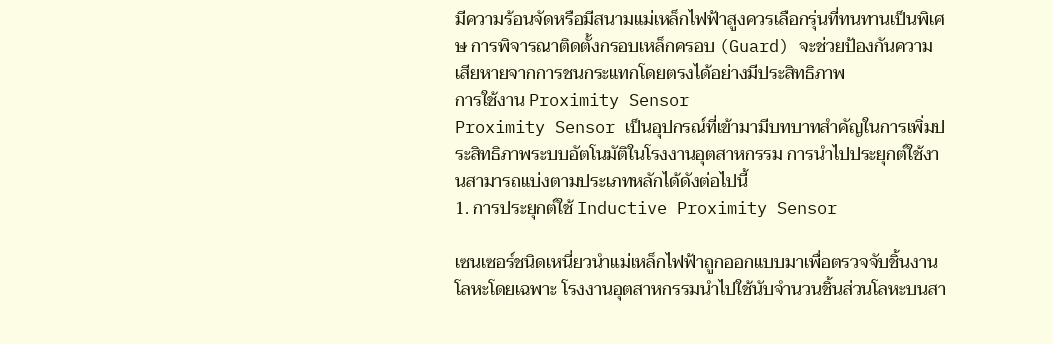มีความร้อนจัดหรือมีสนามแม่เหล็กไฟฟ้าสูงควรเลือกรุ่นที่ทนทานเป็นพิเศษ การพิจารณาติดตั้งกรอบเหล็กครอบ (Guard) จะช่วยป้องกันความเสียหายจากการชนกระแทกโดยตรงได้อย่างมีประสิทธิภาพ
การใช้งาน Proximity Sensor
Proximity Sensor เป็นอุปกรณ์ที่เข้ามามีบทบาทสำคัญในการเพิ่มประสิทธิภาพระบบอัตโนมัติในโรงงานอุตสาหกรรม การนำไปประยุกต์ใช้งานสามารถแบ่งตามประเภทหลักได้ดังต่อไปนี้
1. การประยุกต์ใช้ Inductive Proximity Sensor

เซนเซอร์ชนิดเหนี่ยวนำแม่เหล็กไฟฟ้าถูกออกแบบมาเพื่อตรวจจับชิ้นงานโลหะโดยเฉพาะ โรงงานอุตสาหกรรมนำไปใช้นับจำนวนชิ้นส่วนโลหะบนสา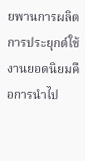ยพานการผลิต การประยุกต์ใช้งานยอดนิยมคือการนำไป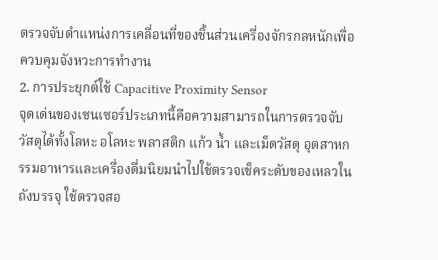ตรวจจับตำแหน่งการเคลื่อนที่ของชิ้นส่วนเครื่องจักรกลหนักเพื่อควบคุมจังหวะการทำงาน
2. การประยุกต์ใช้ Capacitive Proximity Sensor
จุดเด่นของเซนเซอร์ประเภทนี้คือความสามารถในการตรวจจับวัสดุได้ทั้งโลหะ อโลหะ พลาสติก แก้ว น้ำ และเม็ดวัสดุ อุตสาหกรรมอาหารและเครื่องดื่มนิยมนำไปใช้ตรวจเช็คระดับของเหลวในถังบรรจุ ใช้ตรวจสอ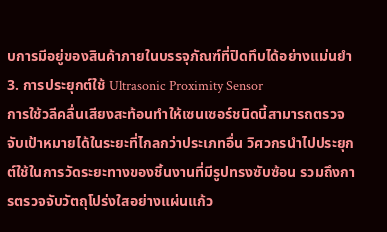บการมีอยู่ของสินค้าภายในบรรจุภัณฑ์ที่ปิดทึบได้อย่างแม่นยำ
3. การประยุกต์ใช้ Ultrasonic Proximity Sensor
การใช้วลีคลื่นเสียงสะท้อนทำให้เซนเซอร์ชนิดนี้สามารถตรวจจับเป้าหมายได้ในระยะที่ไกลกว่าประเภทอื่น วิศวกรนำไปประยุกต์ใช้ในการวัดระยะทางของชิ้นงานที่มีรูปทรงซับซ้อน รวมถึงการตรวจจับวัตถุโปร่งใสอย่างแผ่นแก้ว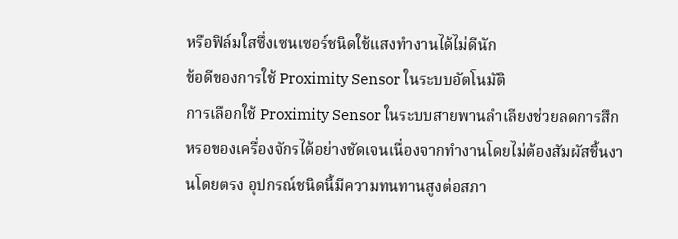หรือฟิล์มใสซึ่งเซนเซอร์ชนิดใช้แสงทำงานได้ไม่ดีนัก
ข้อดีของการใช้ Proximity Sensor ในระบบอัตโนมัติ
การเลือกใช้ Proximity Sensor ในระบบสายพานลำเลียงช่วยลดการสึกหรอของเครื่องจักรได้อย่างชัดเจนเนื่องจากทำงานโดยไม่ต้องสัมผัสชิ้นงานโดยตรง อุปกรณ์ชนิดนี้มีความทนทานสูงต่อสภา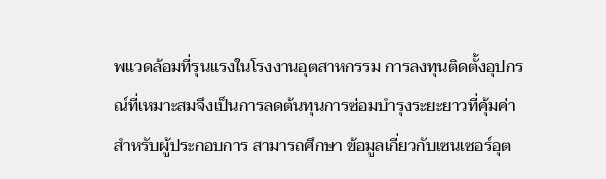พแวดล้อมที่รุนแรงในโรงงานอุตสาหกรรม การลงทุนติดตั้งอุปกรณ์ที่เหมาะสมจึงเป็นการลดต้นทุนการซ่อมบำรุงระยะยาวที่คุ้มค่าสำหรับผู้ประกอบการ สามารถศึกษา ข้อมูลเกี่ยวกับเซนเซอร์อุต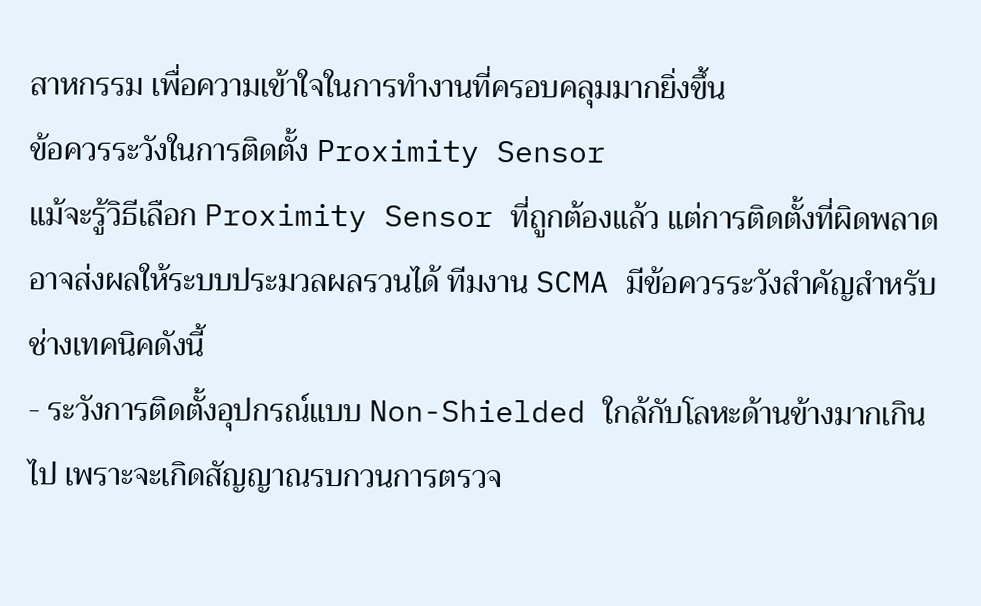สาหกรรม เพื่อความเข้าใจในการทำงานที่ครอบคลุมมากยิ่งขึ้น
ข้อควรระวังในการติดตั้ง Proximity Sensor
แม้จะรู้วิธีเลือก Proximity Sensor ที่ถูกต้องแล้ว แต่การติดตั้งที่ผิดพลาดอาจส่งผลให้ระบบประมวลผลรวนได้ ทีมงาน SCMA มีข้อควรระวังสำคัญสำหรับช่างเทคนิคดังนี้
- ระวังการติดตั้งอุปกรณ์แบบ Non-Shielded ใกล้กับโลหะด้านข้างมากเกินไป เพราะจะเกิดสัญญาณรบกวนการตรวจ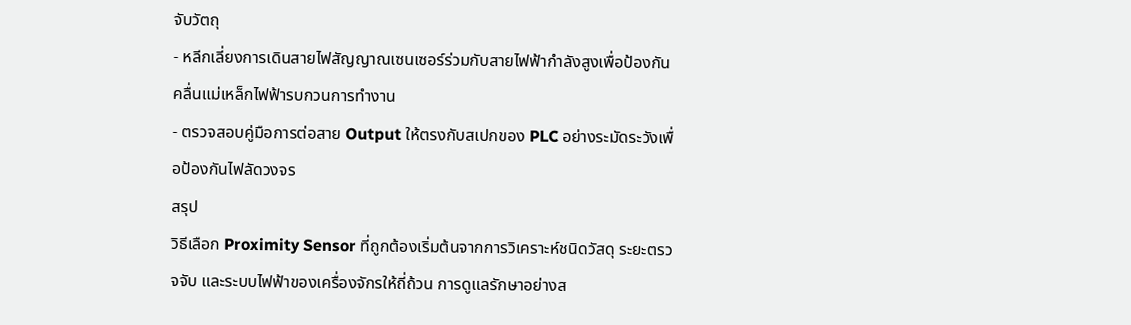จับวัตถุ
- หลีกเลี่ยงการเดินสายไฟสัญญาณเซนเซอร์ร่วมกับสายไฟฟ้ากำลังสูงเพื่อป้องกันคลื่นแม่เหล็กไฟฟ้ารบกวนการทำงาน
- ตรวจสอบคู่มือการต่อสาย Output ให้ตรงกับสเปกของ PLC อย่างระมัดระวังเพื่อป้องกันไฟลัดวงจร
สรุป
วิธีเลือก Proximity Sensor ที่ถูกต้องเริ่มต้นจากการวิเคราะห์ชนิดวัสดุ ระยะตรวจจับ และระบบไฟฟ้าของเครื่องจักรให้ถี่ถ้วน การดูแลรักษาอย่างส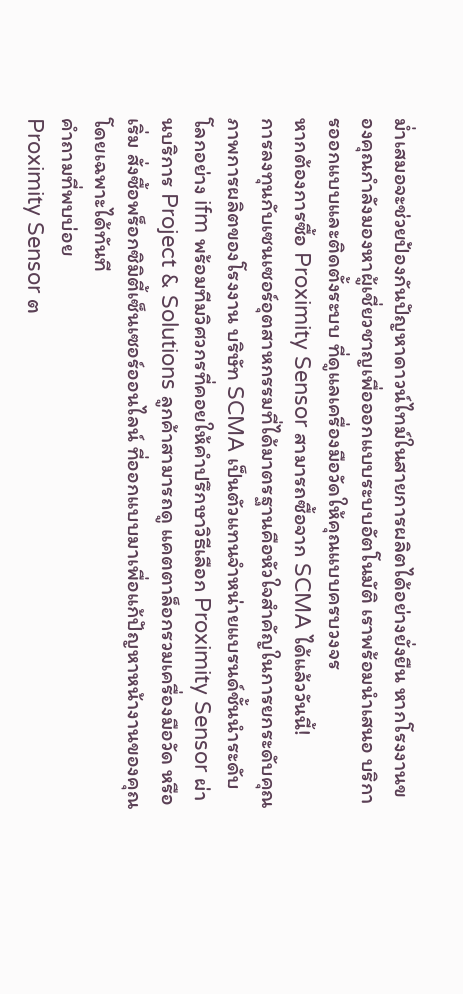ม่ำเสมอจะช่วยป้องกันปัญหาดาวน์ไทม์ในสายการผลิตได้อย่างยั่งยืน หากโรงงานของคุณกำลังมองหาผู้เชี่ยวชาญเพื่อออกแบบระบบอัตโนมัติ เราพร้อมนำเสนอ บริการออกแบบและติดตั้งระบบ ที่ดูแลเครื่องมือวัดให้คุณแบบครบวงจร
หากต้องการซื้อ Proximity Sensor สามารถซื้อจาก SCMA ได้แล้ววันนี้!
การลงทุนกับเซนเซอร์อุตสาหกรรมที่ได้มาตรฐานคือหัวใจสำคัญในการยกระดับคุณภาพการผลิตของโรงงาน บริษัท SCMA เป็นตัวแทนจำหน่ายแบรนด์ชั้นนำระดับโลกอย่าง ifm พร้อมทีมวิศวกรที่คอยให้คำปรึกษาวิธีเลือก Proximity Sensor ผ่านบริการ Project & Solutions ลูกค้าสามารถดู แคตตาล็อกรวมเครื่องมือวัด หรือเริ่ม สั่งซื้อพร็อกซิมิตี้เซ็นเซอร์ออนไลน์ ที่ออกแบบมาเพื่อแก้ปัญหาหน้างานของคุณโดยเฉพาะได้ทันที
คำถามที่พบบ่อย
Proximity Sensor ต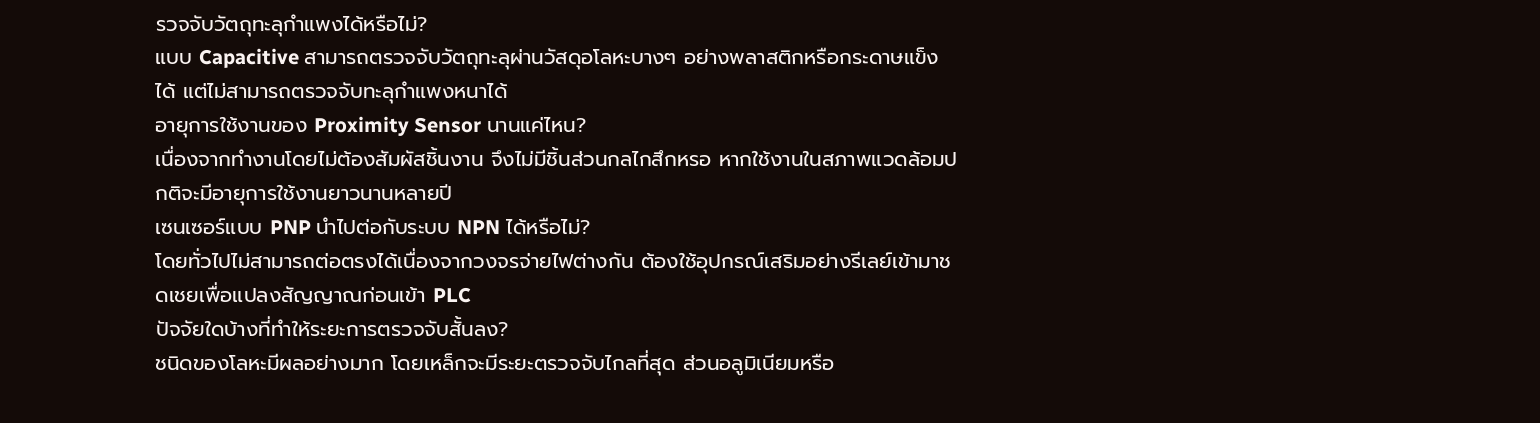รวจจับวัตถุทะลุกำแพงได้หรือไม่?
แบบ Capacitive สามารถตรวจจับวัตถุทะลุผ่านวัสดุอโลหะบางๆ อย่างพลาสติกหรือกระดาษแข็งได้ แต่ไม่สามารถตรวจจับทะลุกำแพงหนาได้
อายุการใช้งานของ Proximity Sensor นานแค่ไหน?
เนื่องจากทำงานโดยไม่ต้องสัมผัสชิ้นงาน จึงไม่มีชิ้นส่วนกลไกสึกหรอ หากใช้งานในสภาพแวดล้อมปกติจะมีอายุการใช้งานยาวนานหลายปี
เซนเซอร์แบบ PNP นำไปต่อกับระบบ NPN ได้หรือไม่?
โดยทั่วไปไม่สามารถต่อตรงได้เนื่องจากวงจรจ่ายไฟต่างกัน ต้องใช้อุปกรณ์เสริมอย่างรีเลย์เข้ามาชดเชยเพื่อแปลงสัญญาณก่อนเข้า PLC
ปัจจัยใดบ้างที่ทำให้ระยะการตรวจจับสั้นลง?
ชนิดของโลหะมีผลอย่างมาก โดยเหล็กจะมีระยะตรวจจับไกลที่สุด ส่วนอลูมิเนียมหรือ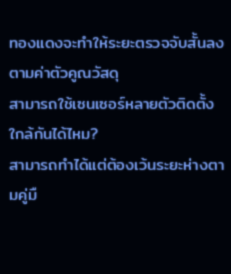ทองแดงจะทำให้ระยะตรวจจับสั้นลงตามค่าตัวคูณวัสดุ
สามารถใช้เซนเซอร์หลายตัวติดตั้งใกล้กันได้ไหม?
สามารถทำได้แต่ต้องเว้นระยะห่างตามคู่มื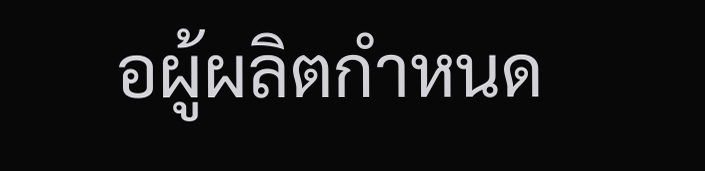อผู้ผลิตกำหนด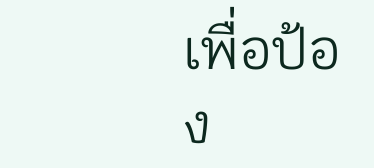เพื่อป้อง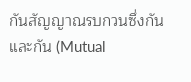กันสัญญาณรบกวนซึ่งกันและกัน (Mutual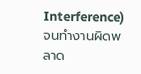Interference) จนทำงานผิดพลาด